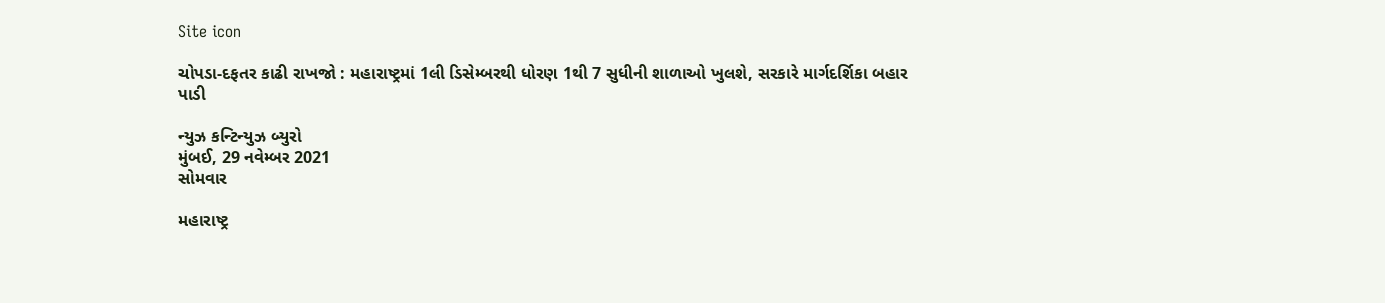Site icon

ચોપડા-દફતર કાઢી રાખજો : મહારાષ્ટ્રમાં 1લી ડિસેમ્બરથી ધોરણ 1થી 7 સુધીની શાળાઓ ખુલશે, સરકારે માર્ગદર્શિકા બહાર પાડી

ન્યુઝ કન્ટિન્યુઝ બ્યુરો
મુંબઈ, 29 નવેમ્બર 2021
સોમવાર

મહારાષ્ટ્ર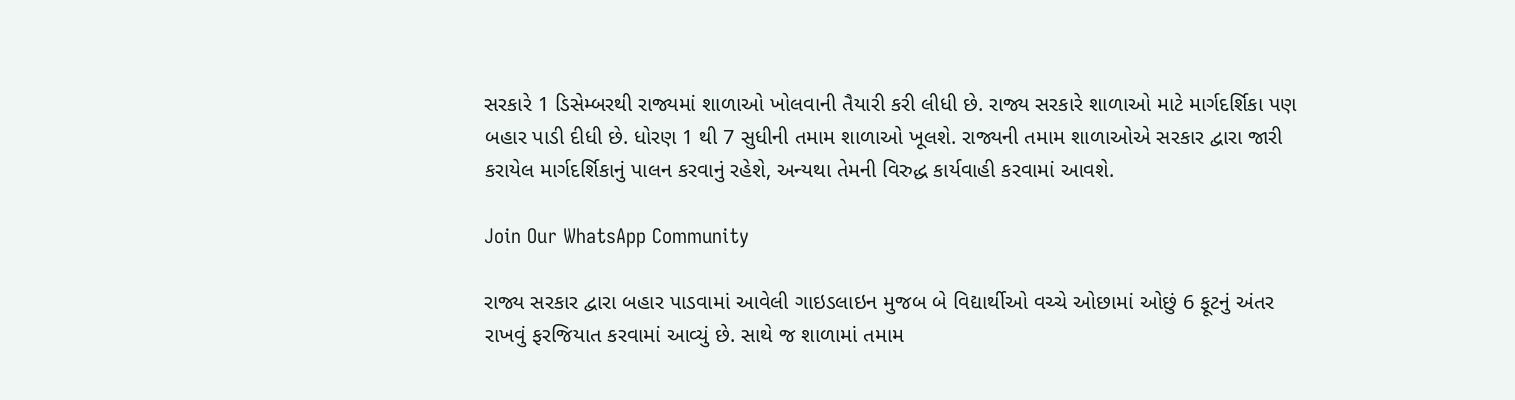સરકારે 1 ડિસેમ્બરથી રાજ્યમાં શાળાઓ ખોલવાની તૈયારી કરી લીધી છે. રાજ્ય સરકારે શાળાઓ માટે માર્ગદર્શિકા પણ બહાર પાડી દીધી છે. ધોરણ 1 થી 7 સુધીની તમામ શાળાઓ ખૂલશે. રાજ્યની તમામ શાળાઓએ સરકાર દ્વારા જારી કરાયેલ માર્ગદર્શિકાનું પાલન કરવાનું રહેશે, અન્યથા તેમની વિરુદ્ધ કાર્યવાહી કરવામાં આવશે.

Join Our WhatsApp Community

રાજ્ય સરકાર દ્વારા બહાર પાડવામાં આવેલી ગાઇડલાઇન મુજબ બે વિદ્યાર્થીઓ વચ્ચે ઓછામાં ઓછું 6 ફૂટનું અંતર રાખવું ફરજિયાત કરવામાં આવ્યું છે. સાથે જ શાળામાં તમામ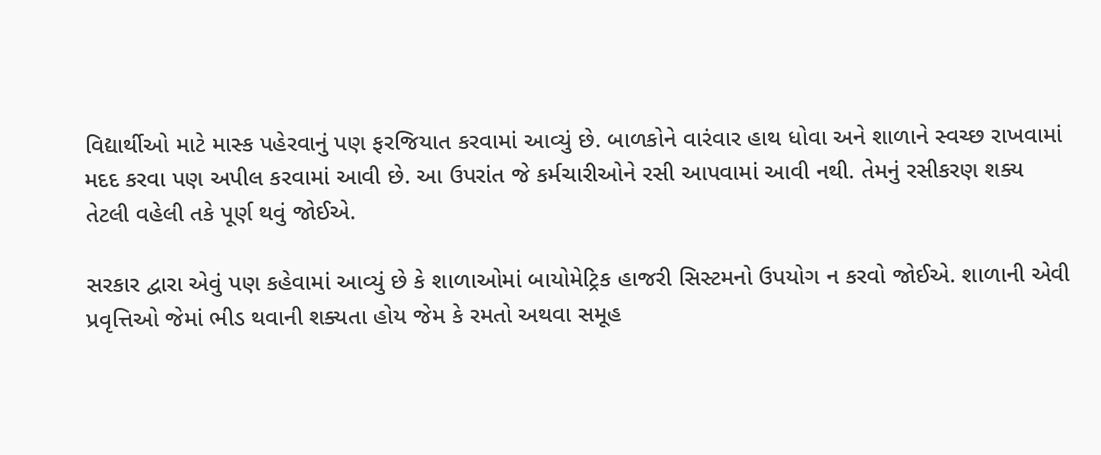વિદ્યાર્થીઓ માટે માસ્ક પહેરવાનું પણ ફરજિયાત કરવામાં આવ્યું છે. બાળકોને વારંવાર હાથ ધોવા અને શાળાને સ્વચ્છ રાખવામાં મદદ કરવા પણ અપીલ કરવામાં આવી છે. આ ઉપરાંત જે કર્મચારીઓને રસી આપવામાં આવી નથી. તેમનું રસીકરણ શક્ય તેટલી વહેલી તકે પૂર્ણ થવું જોઈએ.

સરકાર દ્વારા એવું પણ કહેવામાં આવ્યું છે કે શાળાઓમાં બાયોમેટ્રિક હાજરી સિસ્ટમનો ઉપયોગ ન કરવો જોઈએ. શાળાની એવી પ્રવૃત્તિઓ જેમાં ભીડ થવાની શક્યતા હોય જેમ કે રમતો અથવા સમૂહ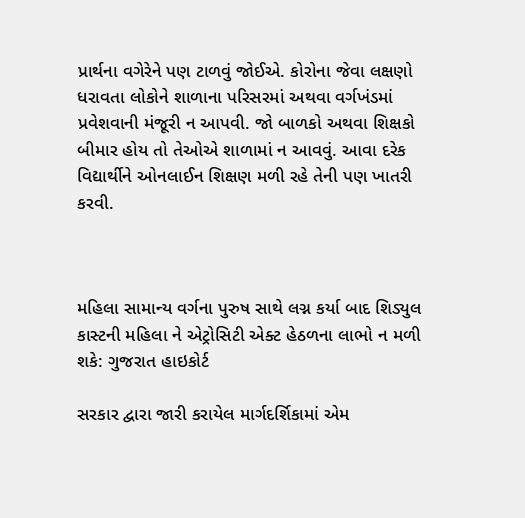પ્રાર્થના વગેરેને પણ ટાળવું જોઈએ. કોરોના જેવા લક્ષણો ધરાવતા લોકોને શાળાના પરિસરમાં અથવા વર્ગખંડમાં પ્રવેશવાની મંજૂરી ન આપવી. જો બાળકો અથવા શિક્ષકો બીમાર હોય તો તેઓએ શાળામાં ન આવવું. આવા દરેક વિદ્યાર્થીને ઓનલાઈન શિક્ષણ મળી રહે તેની પણ ખાતરી કરવી.



મહિલા સામાન્ય વર્ગના પુરુષ સાથે લગ્ન કર્યા બાદ શિડ્યુલ કાસ્ટની મહિલા ને એટ્રોસિટી એક્ટ હેઠળના લાભો ન મળી શકે: ગુજરાત હાઇકોર્ટ

સરકાર દ્વારા જારી કરાયેલ માર્ગદર્શિકામાં એમ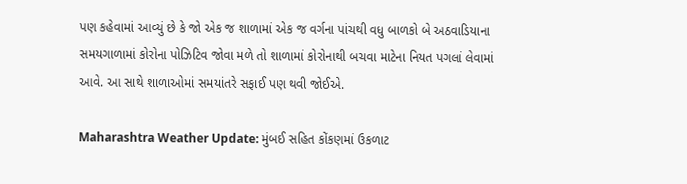પણ કહેવામાં આવ્યું છે કે જો એક જ શાળામાં એક જ વર્ગના પાંચથી વધુ બાળકો બે અઠવાડિયાના સમયગાળામાં કોરોના પોઝિટિવ જોવા મળે તો શાળામાં કોરોનાથી બચવા માટેના નિયત પગલાં લેવામાં આવે. આ સાથે શાળાઓમાં સમયાંતરે સફાઈ પણ થવી જોઈએ.

Maharashtra Weather Update: મુંબઈ સહિત કોંકણમાં ઉકળાટ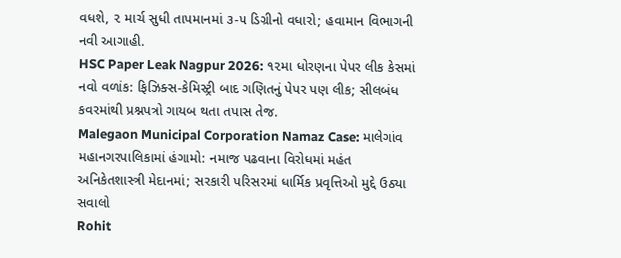વધશે, ૨ માર્ચ સુધી તાપમાનમાં ૩-૫ ડિગ્રીનો વધારો; હવામાન વિભાગની નવી આગાહી.
HSC Paper Leak Nagpur 2026: ૧૨મા ધોરણના પેપર લીક કેસમાં નવો વળાંક: ફિઝિક્સ-કેમિસ્ટ્રી બાદ ગણિતનું પેપર પણ લીક; સીલબંધ કવરમાંથી પ્રશ્નપત્રો ગાયબ થતા તપાસ તેજ.
Malegaon Municipal Corporation Namaz Case: માલેગાંવ મહાનગરપાલિકામાં હંગામો: નમાજ પઢવાના વિરોધમાં મહંત અનિકેતશાસ્ત્રી મેદાનમાં; સરકારી પરિસરમાં ધાર્મિક પ્રવૃત્તિઓ મુદ્દે ઉઠ્યા સવાલો
Rohit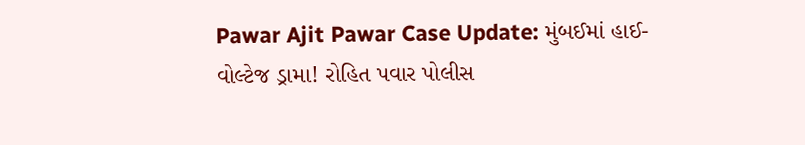Pawar Ajit Pawar Case Update: મુંબઈમાં હાઈ-વોલ્ટેજ ડ્રામા! રોહિત પવાર પોલીસ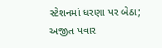સ્ટેશનમાં ધરણા પર બેઠા; અજીત પવાર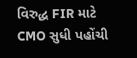વિરુદ્ધ FIR માટે CMO સુધી પહોંચી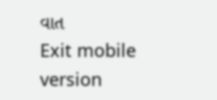વાત
Exit mobile version